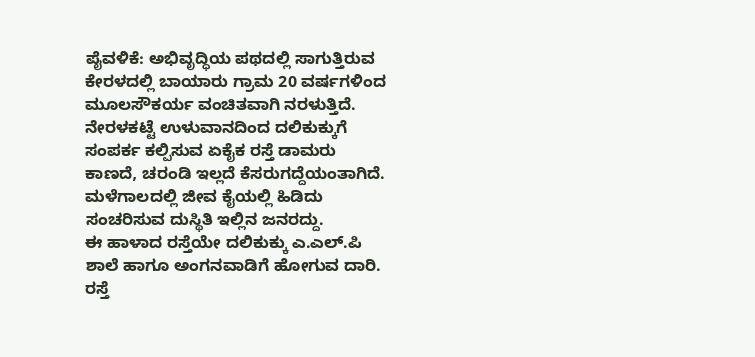ಪೈವಳಿಕೆ: ಅಭಿವೃದ್ಧಿಯ ಪಥದಲ್ಲಿ ಸಾಗುತ್ತಿರುವ ಕೇರಳದಲ್ಲಿ ಬಾಯಾರು ಗ್ರಾಮ 20 ವರ್ಷಗಳಿಂದ ಮೂಲಸೌಕರ್ಯ ವಂಚಿತವಾಗಿ ನರಳುತ್ತಿದೆ. ನೇರಳಕಟ್ಟೆ ಉಳುವಾನದಿಂದ ದಲಿಕುಕ್ಕುಗೆ ಸಂಪರ್ಕ ಕಲ್ಪಿಸುವ ಏಕೈಕ ರಸ್ತೆ ಡಾಮರು ಕಾಣದೆ, ಚರಂಡಿ ಇಲ್ಲದೆ ಕೆಸರುಗದ್ದೆಯಂತಾಗಿದೆ. ಮಳೆಗಾಲದಲ್ಲಿ ಜೀವ ಕೈಯಲ್ಲಿ ಹಿಡಿದು ಸಂಚರಿಸುವ ದುಸ್ಥಿತಿ ಇಲ್ಲಿನ ಜನರದ್ದು.
ಈ ಹಾಳಾದ ರಸ್ತೆಯೇ ದಲಿಕುಕ್ಕು ಎ.ಎಲ್.ಪಿ ಶಾಲೆ ಹಾಗೂ ಅಂಗನವಾಡಿಗೆ ಹೋಗುವ ದಾರಿ. ರಸ್ತೆ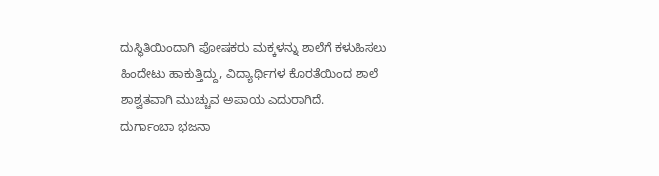ದುಸ್ಥಿತಿಯಿಂದಾಗಿ ಪೋಷಕರು ಮಕ್ಕಳನ್ನು ಶಾಲೆಗೆ ಕಳುಹಿಸಲು ಹಿಂದೇಟು ಹಾಕುತ್ತಿದ್ದು, ವಿದ್ಯಾರ್ಥಿಗಳ ಕೊರತೆಯಿಂದ ಶಾಲೆ ಶಾಶ್ವತವಾಗಿ ಮುಚ್ಚುವ ಅಪಾಯ ಎದುರಾಗಿದೆ.
ದುರ್ಗಾಂಬಾ ಭಜನಾ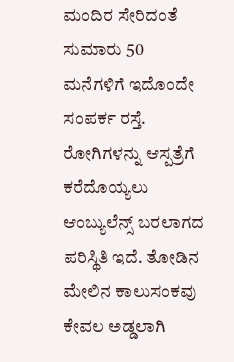ಮಂದಿರ ಸೇರಿದಂತೆ ಸುಮಾರು 50 ಮನೆಗಳಿಗೆ ಇದೊಂದೇ ಸಂಪರ್ಕ ರಸ್ತೆ. ರೋಗಿಗಳನ್ನು ಆಸ್ಪತ್ರೆಗೆ ಕರೆದೊಯ್ಯಲು ಆಂಬ್ಯುಲೆನ್ಸ್ ಬರಲಾಗದ ಪರಿಸ್ಥಿತಿ ಇದೆ. ತೋಡಿನ ಮೇಲಿನ ಕಾಲುಸಂಕವು ಕೇವಲ ಅಡ್ಡಲಾಗಿ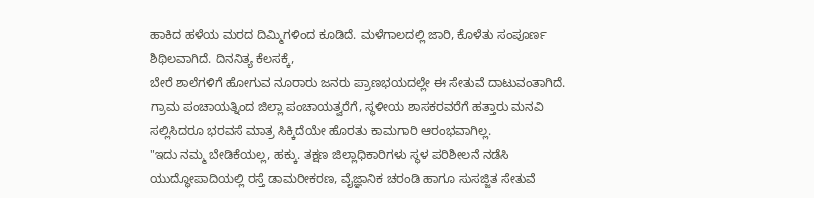ಹಾಕಿದ ಹಳೆಯ ಮರದ ದಿಮ್ಮಿಗಳಿಂದ ಕೂಡಿದೆ. ಮಳೆಗಾಲದಲ್ಲಿ ಜಾರಿ, ಕೊಳೆತು ಸಂಪೂರ್ಣ ಶಿಥಿಲವಾಗಿದೆ. ದಿನನಿತ್ಯ ಕೆಲಸಕ್ಕೆ,
ಬೇರೆ ಶಾಲೆಗಳಿಗೆ ಹೋಗುವ ನೂರಾರು ಜನರು ಪ್ರಾಣಭಯದಲ್ಲೇ ಈ ಸೇತುವೆ ದಾಟುವಂತಾಗಿದೆ.
ಗ್ರಾಮ ಪಂಚಾಯತ್ನಿಂದ ಜಿಲ್ಲಾ ಪಂಚಾಯತ್ವರೆಗೆ, ಸ್ಥಳೀಯ ಶಾಸಕರವರೆಗೆ ಹತ್ತಾರು ಮನವಿ ಸಲ್ಲಿಸಿದರೂ ಭರವಸೆ ಮಾತ್ರ ಸಿಕ್ಕಿದೆಯೇ ಹೊರತು ಕಾಮಗಾರಿ ಆರಂಭವಾಗಿಲ್ಲ.
"ಇದು ನಮ್ಮ ಬೇಡಿಕೆಯಲ್ಲ, ಹಕ್ಕು. ತಕ್ಷಣ ಜಿಲ್ಲಾಧಿಕಾರಿಗಳು ಸ್ಥಳ ಪರಿಶೀಲನೆ ನಡೆಸಿ ಯುದ್ಧೋಪಾದಿಯಲ್ಲಿ ರಸ್ತೆ ಡಾಮರೀಕರಣ, ವೈಜ್ಞಾನಿಕ ಚರಂಡಿ ಹಾಗೂ ಸುಸಜ್ಜಿತ ಸೇತುವೆ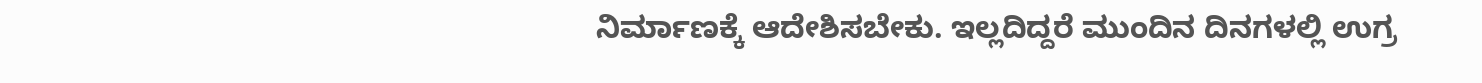ನಿರ್ಮಾಣಕ್ಕೆ ಆದೇಶಿಸಬೇಕು. ಇಲ್ಲದಿದ್ದರೆ ಮುಂದಿನ ದಿನಗಳಲ್ಲಿ ಉಗ್ರ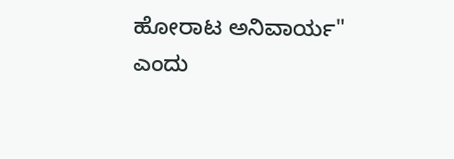ಹೋರಾಟ ಅನಿವಾರ್ಯ" ಎಂದು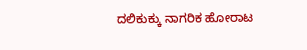ದಲಿಕುಕ್ಕು ನಾಗರಿಕ ಹೋರಾಟ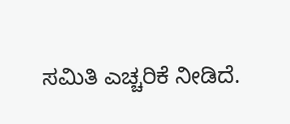ಸಮಿತಿ ಎಚ್ಚರಿಕೆ ನೀಡಿದೆ.